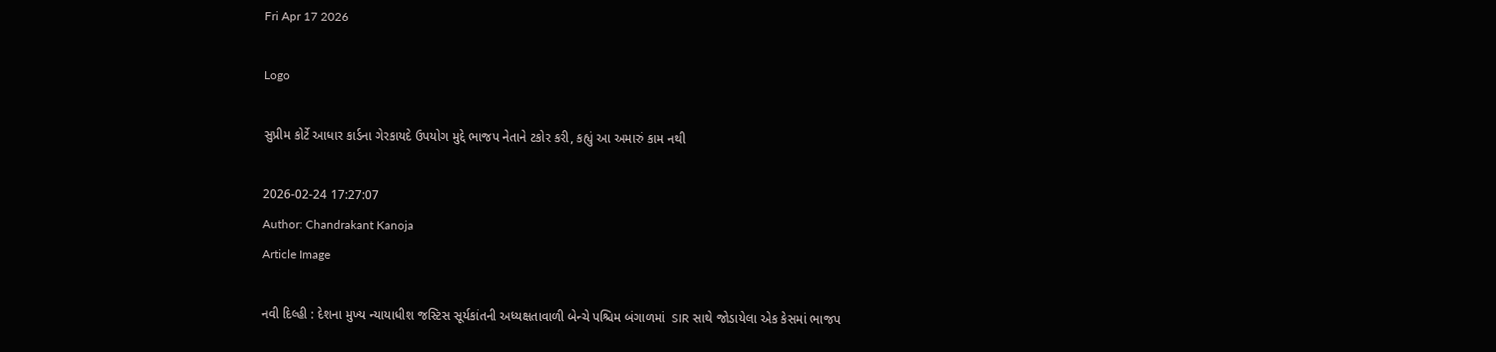Fri Apr 17 2026

Logo

સુપ્રીમ કોર્ટે આધાર કાર્ડના ગેરકાયદે ઉપયોગ મુદ્દે ભાજપ નેતાને ટકોર કરી, કહ્યું આ અમારું કામ નથી

2026-02-24 17:27:07
Author: Chandrakant Kanoja
Article Image

નવી દિલ્હી : દેશના મુખ્ય ન્યાયાધીશ જસ્ટિસ સૂર્યકાંતની અધ્યક્ષતાવાળી બેન્ચે પશ્ચિમ બંગાળમાં  SIR સાથે જોડાયેલા એક કેસમાં ભાજપ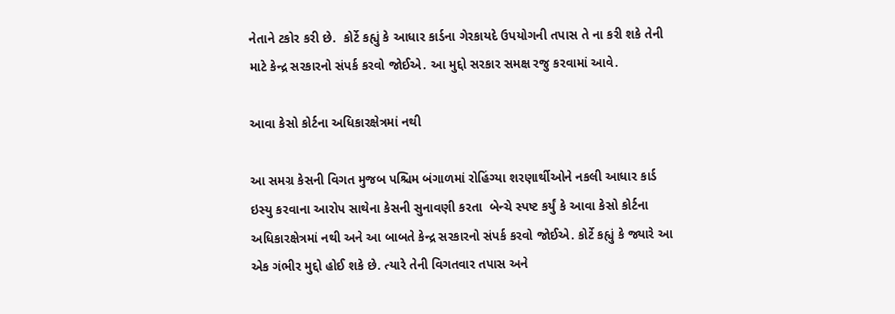નેતાને ટકોર કરી છે.  કોર્ટે કહ્યું કે આધાર કાર્ડના ગેરકાયદે ઉપયોગની તપાસ તે ના કરી શકે તેની માટે કેન્દ્ર સરકારનો સંપર્ક કરવો જોઈએ. આ મુદ્દો સરકાર સમક્ષ રજુ કરવામાં આવે.

આવા કેસો કોર્ટના અધિકારક્ષેત્રમાં નથી

આ સમગ્ર કેસની વિગત મુજબ પશ્ચિમ બંગાળમાં રોહિંગ્યા શરણાર્થીઓને નકલી આધાર કાર્ડ ઇસ્યુ કરવાના આરોપ સાથેના કેસની સુનાવણી કરતા  બેન્ચે સ્પષ્ટ કર્યું કે આવા કેસો કોર્ટના અધિકારક્ષેત્રમાં નથી અને આ બાબતે કેન્દ્ર સરકારનો સંપર્ક કરવો જોઈએ. કોર્ટે કહ્યું કે જ્યારે આ એક ગંભીર મુદ્દો હોઈ શકે છે. ત્યારે તેની વિગતવાર તપાસ અને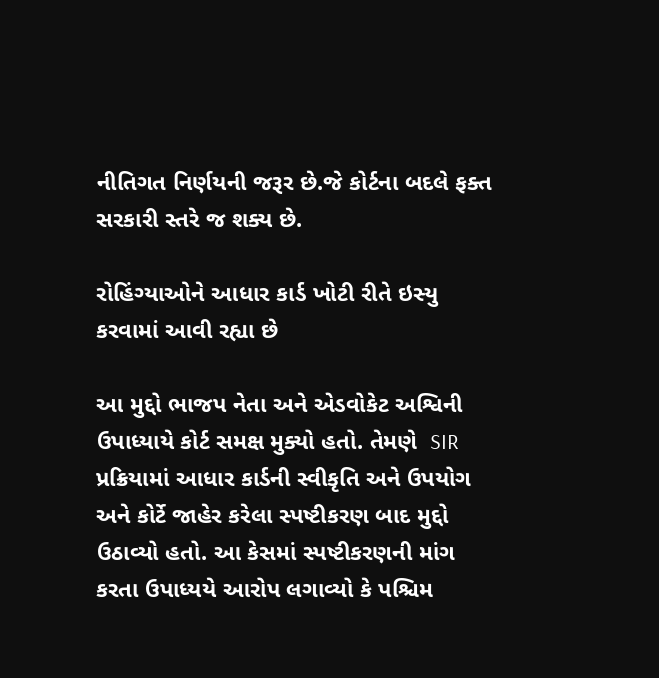નીતિગત નિર્ણયની જરૂર છે.જે કોર્ટના બદલે ફક્ત સરકારી સ્તરે જ શક્ય છે.

રોહિંગ્યાઓને આધાર કાર્ડ ખોટી રીતે ઇસ્યુ કરવામાં આવી રહ્યા છે

આ મુદ્દો ભાજપ નેતા અને એડવોકેટ અશ્વિની ઉપાધ્યાયે કોર્ટ સમક્ષ મુક્યો હતો. તેમણે  SIR પ્રક્રિયામાં આધાર કાર્ડની સ્વીકૃતિ અને ઉપયોગ અને કોર્ટે જાહેર કરેલા સ્પષ્ટીકરણ બાદ મુદ્દો ઉઠાવ્યો હતો. આ કેસમાં સ્પષ્ટીકરણની માંગ કરતા ઉપાધ્યયે આરોપ લગાવ્યો કે પશ્ચિમ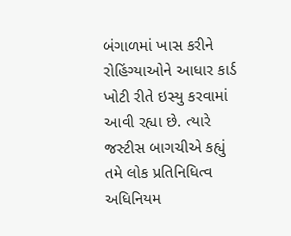બંગાળમાં ખાસ કરીને  રોહિંગ્યાઓને આધાર કાર્ડ ખોટી રીતે ઇસ્યુ કરવામાં આવી રહ્યા છે. ત્યારે જસ્ટીસ બાગચીએ કહ્યું તમે લોક પ્રતિનિધિત્વ અધિનિયમ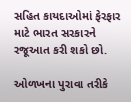સહિત કાયદાઓમાં ફેરફાર માટે ભારત સરકારને રજૂઆત કરી શકો છો.

ઓળખના પુરાવા તરીકે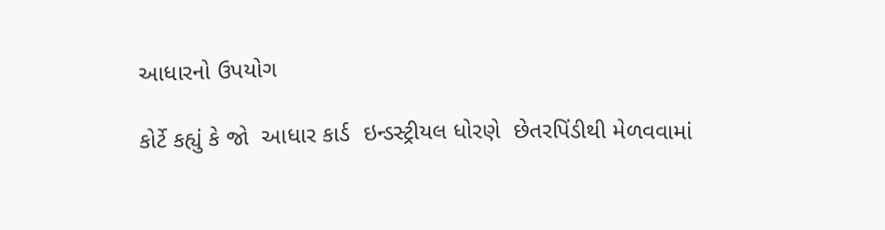આધારનો ઉપયોગ

કોર્ટે કહ્યું કે જો  આધાર કાર્ડ  ઇન્ડસ્ટ્રીયલ ધોરણે  છેતરપિંડીથી મેળવવામાં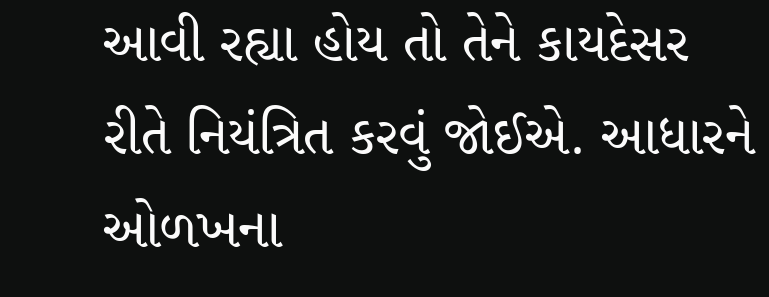આવી રહ્યા હોય તો તેને કાયદેસર રીતે નિયંત્રિત કરવું જોઈએ. આધારને ઓળખના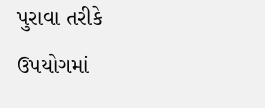પુરાવા તરીકે ઉપયોગમાં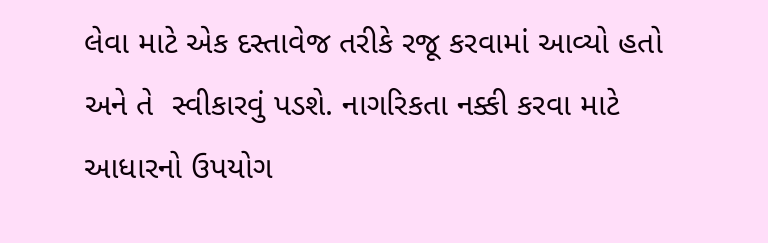લેવા માટે એક દસ્તાવેજ તરીકે રજૂ કરવામાં આવ્યો હતો અને તે  સ્વીકારવું પડશે. નાગરિકતા નક્કી કરવા માટે આધારનો ઉપયોગ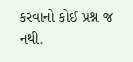કરવાનો કોઈ પ્રશ્ન જ નથી.